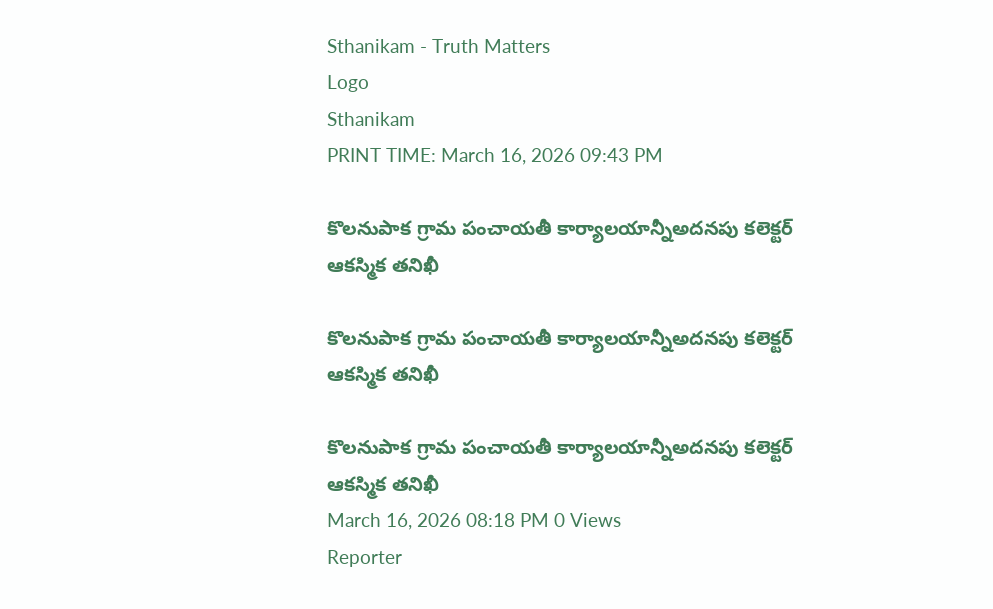Sthanikam - Truth Matters
Logo
Sthanikam
PRINT TIME: March 16, 2026 09:43 PM

కొలనుపాక గ్రామ పంచాయతీ కార్యాలయాన్నీఅదనపు కలెక్టర్ ఆకస్మిక తనిఖీ

కొలనుపాక గ్రామ పంచాయతీ కార్యాలయాన్నీఅదనపు కలెక్టర్ ఆకస్మిక తనిఖీ

కొలనుపాక గ్రామ పంచాయతీ కార్యాలయాన్నీఅదనపు కలెక్టర్ ఆకస్మిక తనిఖీ
March 16, 2026 08:18 PM 0 Views
Reporter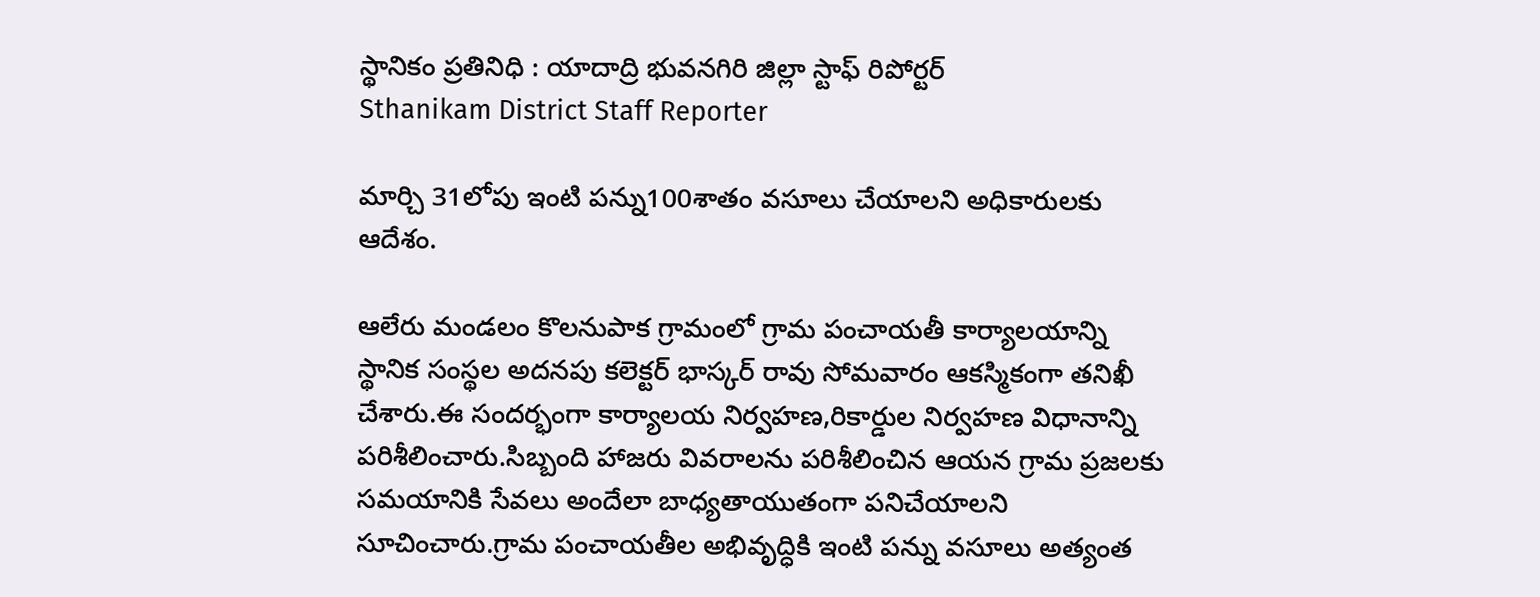స్థానికం ప్రతినిధి : యాదాద్రి భువనగిరి జిల్లా స్టాఫ్ రిపోర్టర్
Sthanikam District Staff Reporter

మార్చి 31లోపు ఇంటి పన్ను100శాతం వసూలు చేయాలని అధికారులకు ఆదేశం.

ఆలేరు మండలం కొలనుపాక గ్రామంలో గ్రామ పంచాయతీ కార్యాలయాన్ని స్థానిక సంస్థల అదనపు కలెక్టర్ భాస్కర్ రావు సోమవారం ఆకస్మికంగా తనిఖీ చేశారు.ఈ సందర్భంగా కార్యాలయ నిర్వహణ,రికార్డుల నిర్వహణ విధానాన్ని పరిశీలించారు.సిబ్బంది హాజరు వివరాలను పరిశీలించిన ఆయన గ్రామ ప్రజలకు సమయానికి సేవలు అందేలా బాధ్యతాయుతంగా పనిచేయాలని సూచించారు.గ్రామ పంచాయతీల అభివృద్ధికి ఇంటి పన్ను వసూలు అత్యంత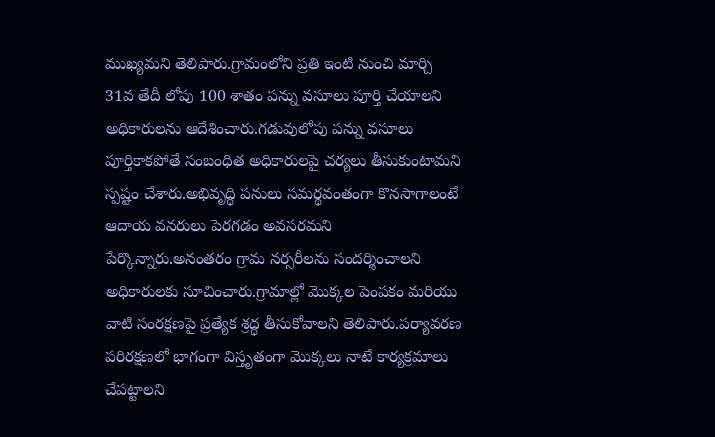ముఖ్యమని తెలిపారు.గ్రామంలోని ప్రతి ఇంటి నుంచి మార్చి 31వ తేదీ లోపు 100 శాతం పన్ను వసూలు పూర్తి చేయాలని అధికారులను ఆదేశించారు.గడువులోపు పన్ను వసూలు పూర్తికాకపోతే సంబంధిత అధికారులపై చర్యలు తీసుకుంటామని స్పష్టం చేశారు.అభివృద్ధి పనులు సమర్థవంతంగా కొనసాగాలంటే ఆదాయ వనరులు పెరగడం అవసరమని పేర్కొన్నారు.అనంతరం గ్రామ నర్సరీలను సందర్శించాలని అధికారులకు సూచించారు.గ్రామాల్లో మొక్కల పెంపకం మరియు వాటి సంరక్షణపై ప్రత్యేక శ్రద్ధ తీసుకోవాలని తెలిపారు.పర్యావరణ పరిరక్షణలో భాగంగా విస్తృతంగా మొక్కలు నాటే కార్యక్రమాలు చేపట్టాలని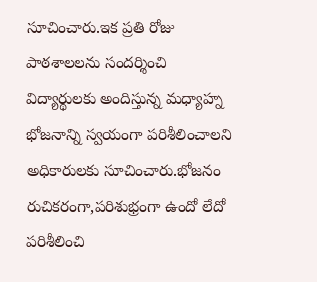సూచించారు.ఇక ప్రతి రోజు పాఠశాలలను సందర్శించి విద్యార్థులకు అందిస్తున్న మధ్యాహ్న భోజనాన్ని స్వయంగా పరిశీలించాలని అధికారులకు సూచించారు.భోజనం రుచికరంగా,పరిశుభ్రంగా ఉందో లేదో పరిశీలించి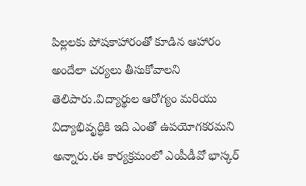పిల్లలకు పోషకాహారంతో కూడిన ఆహారం అందేలా చర్యలు తీసుకోవాలని తెలిపారు.విద్యార్థుల ఆరోగ్యం మరియు విద్యాభివృద్ధికి ఇది ఎంతో ఉపయోగకరమని అన్నారు.ఈ కార్యక్రమంలో ఎంపీడీవో భాస్కర్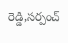రెడ్డి,సర్పంచ్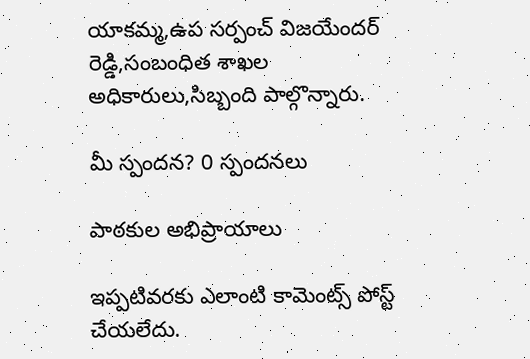యాకమ్మ,ఉప సర్పంచ్ విజయేందర్ రెడ్డి,సంబంధిత శాఖల అధికారులు,సిబ్బంది పాల్గొన్నారు.

మీ స్పందన? 0 స్పందనలు

పాఠకుల అభిప్రాయాలు

ఇప్పటివరకు ఎలాంటి కామెంట్స్ పోస్ట్ చేయలేదు.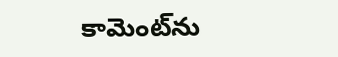కామెంట్‌ను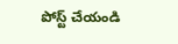పోస్ట్ చేయండి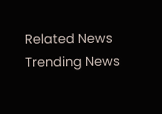Related News
Trending News